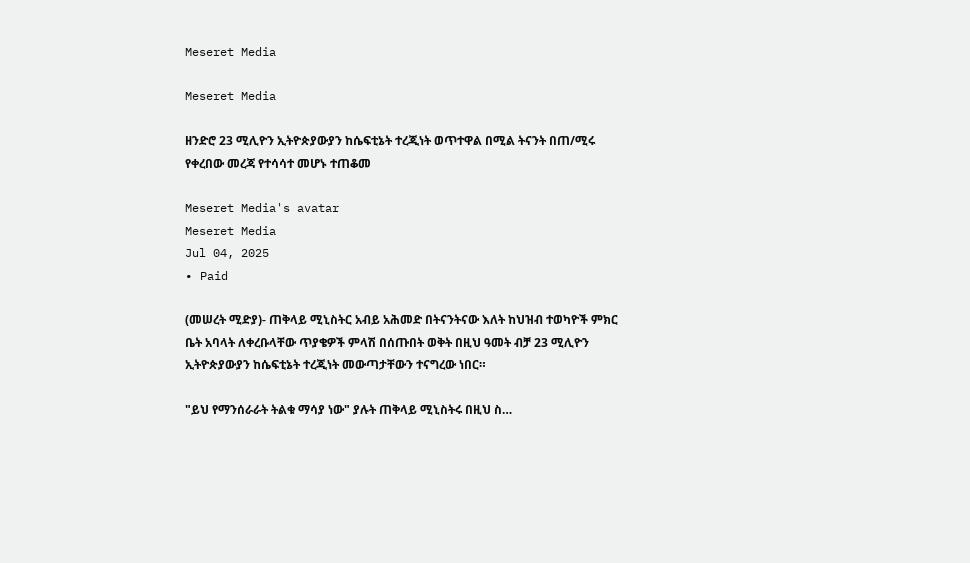Meseret Media

Meseret Media

ዘንድሮ 23 ሚሊዮን ኢትዮጵያውያን ከሴፍቲኔት ተረጂነት ወጥተዋል በሚል ትናንት በጠ/ሚሩ የቀረበው መረጃ የተሳሳተ መሆኑ ተጠቆመ

Meseret Media's avatar
Meseret Media
Jul 04, 2025
∙ Paid

(መሠረት ሚድያ)- ጠቅላይ ሚኒስትር አብይ አሕመድ በትናንትናው እለት ከህዝብ ተወካዮች ምክር ቤት አባላት ለቀረቡላቸው ጥያቄዎች ምላሽ በሰጡበት ወቅት በዚህ ዓመት ብቻ 23 ሚሊዮን ኢትዮጵያውያን ከሴፍቲኔት ተረጂነት መውጣታቸውን ተናግረው ነበር።

"ይህ የማንሰራራት ትልቁ ማሳያ ነው" ያሉት ጠቅላይ ሚኒስትሩ በዚህ ስ…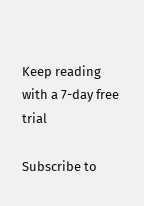Keep reading with a 7-day free trial

Subscribe to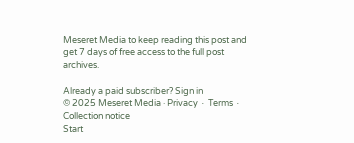Meseret Media to keep reading this post and get 7 days of free access to the full post archives.

Already a paid subscriber? Sign in
© 2025 Meseret Media · Privacy ∙ Terms ∙ Collection notice
Start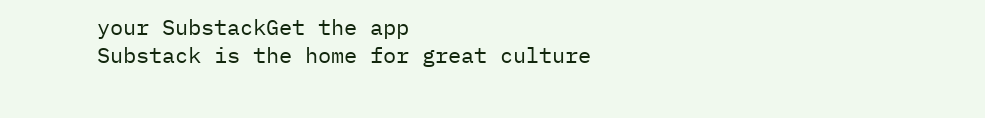your SubstackGet the app
Substack is the home for great culture